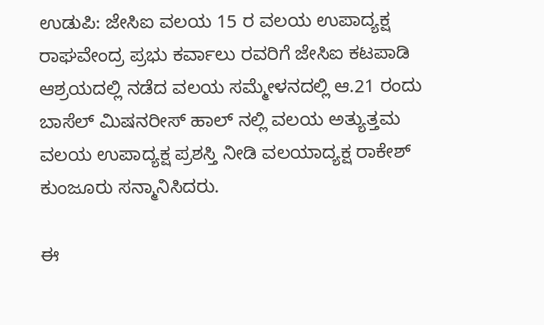ಉಡುಪಿ: ಜೇಸಿಐ ವಲಯ 15 ರ ವಲಯ ಉಪಾದ್ಯಕ್ಷ ರಾಘವೇಂದ್ರ ಪ್ರಭು ಕರ್ವಾಲು ರವರಿಗೆ ಜೇಸಿಐ ಕಟಪಾಡಿ ಆಶ್ರಯದಲ್ಲಿ ನಡೆದ ವಲಯ ಸಮ್ಮೇಳನದಲ್ಲಿ ಆ.21 ರಂದು ಬಾಸೆಲ್ ಮಿಷನರೀಸ್ ಹಾಲ್ ನಲ್ಲಿ ವಲಯ ಅತ್ಯುತ್ತಮ ವಲಯ ಉಪಾದ್ಯಕ್ಷ ಪ್ರಶಸ್ತಿ ನೀಡಿ ವಲಯಾದ್ಯಕ್ಷ ರಾಕೇಶ್ ಕುಂಜೂರು ಸನ್ಮಾನಿಸಿದರು.

ಈ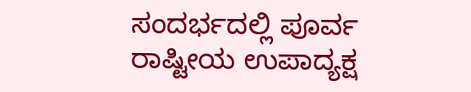ಸಂದರ್ಭದಲ್ಲಿ ಪೂರ್ವ ರಾಷ್ಟೀಯ ಉಪಾದ್ಯಕ್ಷ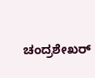ಚಂದ್ರಶೇಖರ್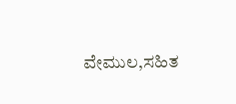ವೇಮುಲ,ಸಹಿತ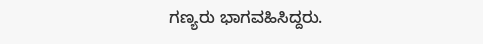ಗಣ್ಯರು ಭಾಗವಹಿಸಿದ್ದರು.